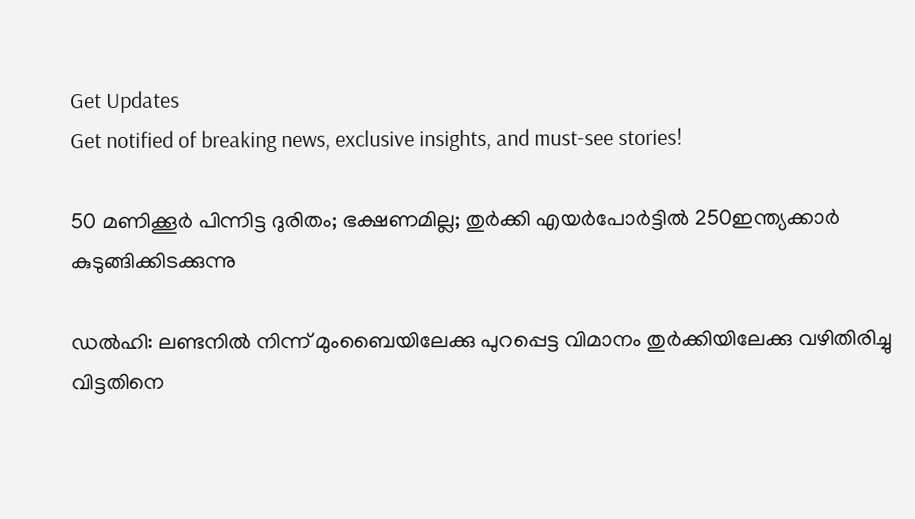Get Updates
Get notified of breaking news, exclusive insights, and must-see stories!

50 മണിക്കൂര്‍ പിന്നിട്ട ദുരിതം; ഭക്ഷണമില്ല; തുര്‍ക്കി എയര്‍പോര്‍ട്ടില്‍ 250ഇന്ത്യക്കാര്‍ കുടുങ്ങിക്കിടക്കുന്നു

ഡല്‍ഹി: ലണ്ടനില്‍ നിന്ന് മുംബൈയിലേക്കു പുറപ്പെട്ട വിമാനം തുര്‍ക്കിയിലേക്കു വഴിതിരിച്ചു വിട്ടതിനെ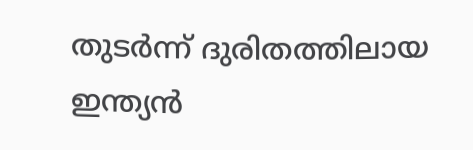തുടര്‍ന്ന് ദുരിതത്തിലായ ഇന്ത്യന്‍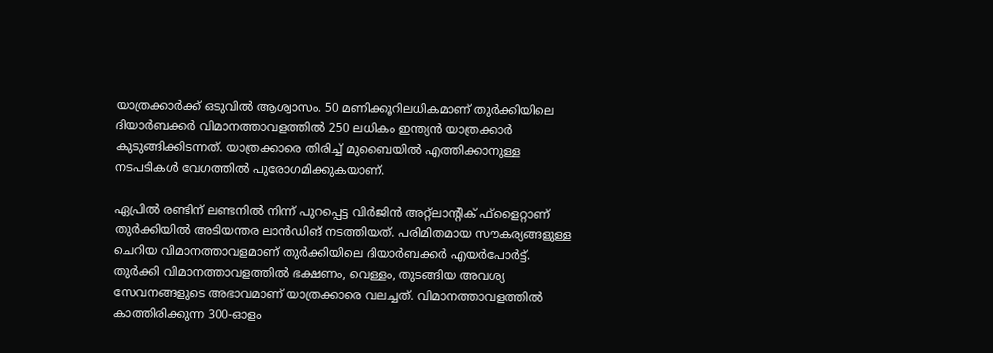യാത്രക്കാര്‍ക്ക് ഒടുവില്‍ ആശ്വാസം. 50 മണിക്കൂറിലധികമാണ് തുര്‍ക്കിയിലെ ദിയാര്‍ബക്കര്‍ വിമാനത്താവളത്തില്‍ 250 ലധികം ഇന്ത്യന്‍ യാത്രക്കാര്‍ കുടുങ്ങിക്കിടന്നത്. യാത്രക്കാരെ തിരിച്ച് മുബൈയില്‍ എത്തിക്കാനുള്ള നടപടികള്‍ വേഗത്തില്‍ പുരോഗമിക്കുകയാണ്.

ഏപ്രില്‍ രണ്ടിന് ലണ്ടനില്‍ നിന്ന് പുറപ്പെട്ട വിര്‍ജിന്‍ അറ്റ്‌ലാന്റിക് ഫ്‌ളൈറ്റാണ് തുര്‍ക്കിയില്‍ അടിയന്തര ലാന്‍ഡിങ് നടത്തിയത്. പരിമിതമായ സൗകര്യങ്ങളുള്ള ചെറിയ വിമാനത്താവളമാണ് തുര്‍ക്കിയിലെ ദിയാര്‍ബക്കര്‍ എയര്‍പോര്‍ട്ട്. തുര്‍ക്കി വിമാനത്താവളത്തില്‍ ഭക്ഷണം, വെള്ളം, തുടങ്ങിയ അവശ്യ സേവനങ്ങളുടെ അഭാവമാണ് യാത്രക്കാരെ വലച്ചത്. വിമാനത്താവളത്തില്‍ കാത്തിരിക്കുന്ന 300-ഓളം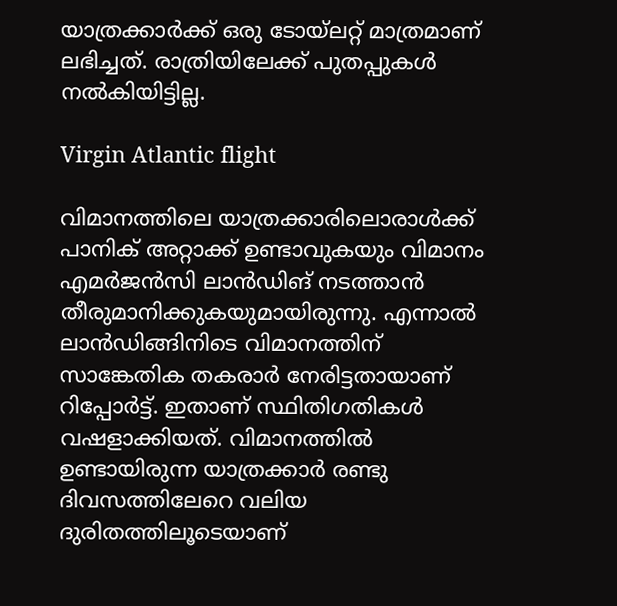യാത്രക്കാര്‍ക്ക് ഒരു ടോയ്‌ലറ്റ് മാത്രമാണ് ലഭിച്ചത്. രാത്രിയിലേക്ക് പുതപ്പുകള്‍ നല്‍കിയിട്ടില്ല.

Virgin Atlantic flight

വിമാനത്തിലെ യാത്രക്കാരിലൊരാള്‍ക്ക് പാനിക് അറ്റാക്ക് ഉണ്ടാവുകയും വിമാനം എമര്‍ജന്‍സി ലാന്‍ഡിങ് നടത്താന്‍ തീരുമാനിക്കുകയുമായിരുന്നു. എന്നാല്‍ ലാന്‍ഡിങ്ങിനിടെ വിമാനത്തിന് സാങ്കേതിക തകരാര്‍ നേരിട്ടതായാണ് റിപ്പോര്‍ട്ട്. ഇതാണ് സ്ഥിതിഗതികള്‍ വഷളാക്കിയത്. വിമാനത്തില്‍ ഉണ്ടായിരുന്ന യാത്രക്കാര്‍ രണ്ടു ദിവസത്തിലേറെ വലിയ ദുരിതത്തിലൂടെയാണ്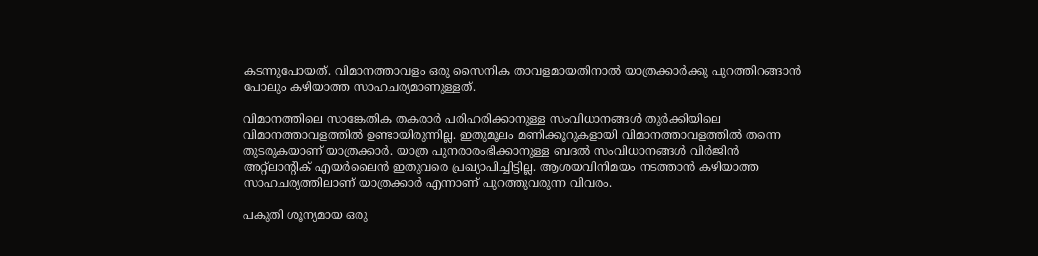കടന്നുപോയത്. വിമാനത്താവളം ഒരു സൈനിക താവളമായതിനാല്‍ യാത്രക്കാര്‍ക്കു പുറത്തിറങ്ങാന്‍ പോലും കഴിയാത്ത സാഹചര്യമാണുള്ളത്.

വിമാനത്തിലെ സാങ്കേതിക തകരാര്‍ പരിഹരിക്കാനുള്ള സംവിധാനങ്ങള്‍ തുര്‍ക്കിയിലെ വിമാനത്താവളത്തില്‍ ഉണ്ടായിരുന്നില്ല. ഇതുമൂലം മണിക്കൂറുകളായി വിമാനത്താവളത്തില്‍ തന്നെ തുടരുകയാണ് യാത്രക്കാര്‍. യാത്ര പുനരാരംഭിക്കാനുള്ള ബദല്‍ സംവിധാനങ്ങള്‍ വിര്‍ജിന്‍ അറ്റ്ലാന്റിക് എയര്‍ലൈന്‍ ഇതുവരെ പ്രഖ്യാപിച്ചിട്ടില്ല. ആശയവിനിമയം നടത്താന്‍ കഴിയാത്ത സാഹചര്യത്തിലാണ് യാത്രക്കാര്‍ എന്നാണ് പുറത്തുവരുന്ന വിവരം.

പകുതി ശൂന്യമായ ഒരു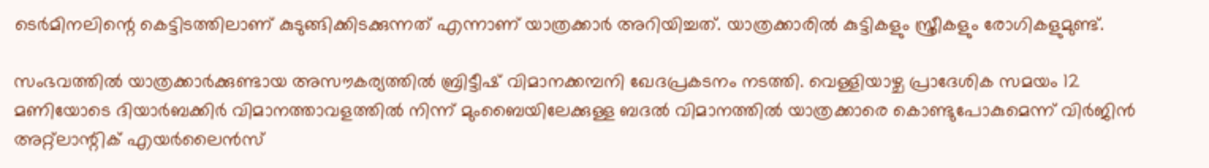ടെര്‍മിനലിന്റെ കെട്ടിടത്തിലാണ് കുടുങ്ങിക്കിടക്കുന്നത് എന്നാണ് യാത്രക്കാര്‍ അറിയിച്ചത്. യാത്രക്കാരില്‍ കുട്ടികളും സ്ത്രീകളും രോഗികളുമുണ്ട്.

സംഭവത്തില്‍ യാത്രക്കാര്‍ക്കുണ്ടായ അസൗകര്യത്തില്‍ ബ്രിട്ടീഷ് വിമാനക്കമ്പനി ഖേദപ്രകടനം നടത്തി. വെള്ളിയാഴ്ച പ്രാദേശിക സമയം 12 മണിയോടെ ദിയാര്‍ബക്കിര്‍ വിമാനത്താവളത്തില്‍ നിന്ന് മുംബൈയിലേക്കുള്ള ബദല്‍ വിമാനത്തില്‍ യാത്രക്കാരെ കൊണ്ടുപോകുമെന്ന് വിര്‍ജിന്‍ അറ്റ്‌ലാന്റിക് എയര്‍ലൈന്‍സ്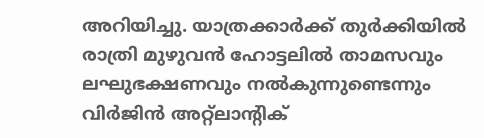അറിയിച്ചു. യാത്രക്കാര്‍ക്ക് തുര്‍ക്കിയില്‍ രാത്രി മുഴുവന്‍ ഹോട്ടലില്‍ താമസവും ലഘുഭക്ഷണവും നല്‍കുന്നുണ്ടെന്നും വിര്‍ജിന്‍ അറ്റ്‌ലാന്റിക്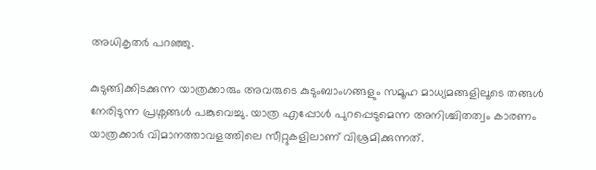അധികൃതര്‍ പറഞ്ഞു.

കുടുങ്ങിക്കിടക്കുന്ന യാത്രക്കാരും അവരുടെ കുടുംബാംഗങ്ങളും സമൂഹ മാധ്യമങ്ങളിലൂടെ തങ്ങള്‍ നേരിടുന്ന പ്രശ്നങ്ങള്‍ പങ്കുവെച്ചു. യാത്ര എപ്പോള്‍ പുറപ്പെടുമെന്ന അനിശ്ചിതത്വം കാരണം യാത്രക്കാര്‍ വിമാനത്താവളത്തിലെ സീറ്റുകളിലാണ് വിശ്രമിക്കുന്നത്.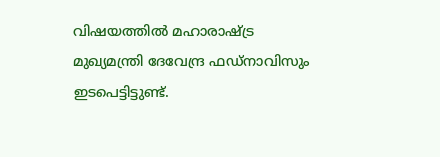വിഷയത്തില്‍ മഹാരാഷ്ട്ര മുഖ്യമന്ത്രി ദേവേന്ദ്ര ഫഡ്നാവിസും ഇടപെട്ടിട്ടുണ്ട്.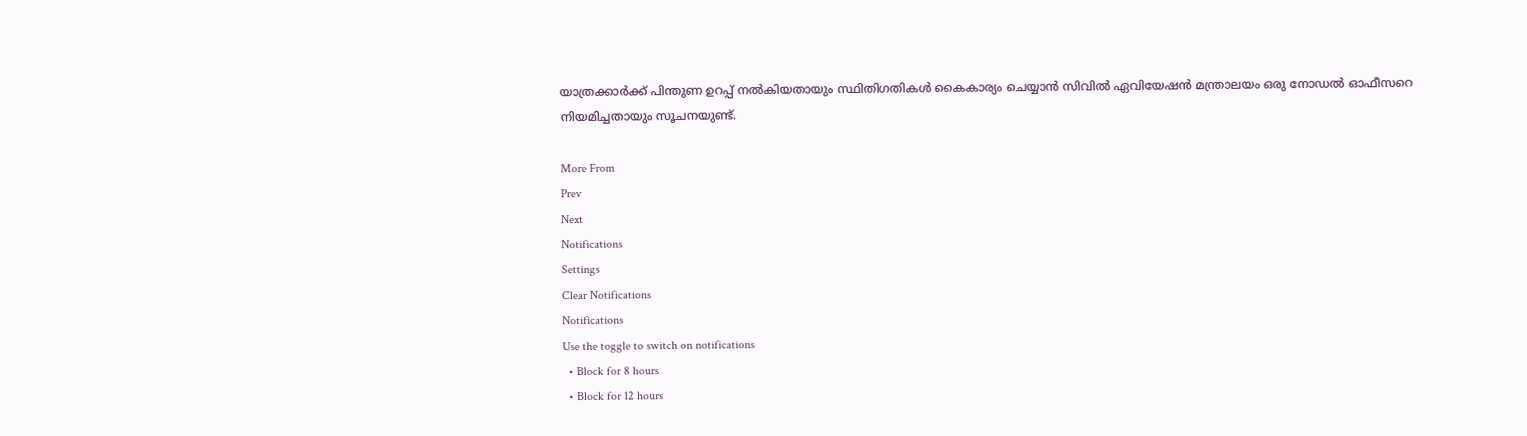യാത്രക്കാര്‍ക്ക് പിന്തുണ ഉറപ്പ് നല്‍കിയതായും സ്ഥിതിഗതികള്‍ കൈകാര്യം ചെയ്യാന്‍ സിവില്‍ ഏവിയേഷന്‍ മന്ത്രാലയം ഒരു നോഡല്‍ ഓഫീസറെ നിയമിച്ചതായും സൂചനയുണ്ട്.

More From
Prev
Next
Notifications
Settings
Clear Notifications
Notifications
Use the toggle to switch on notifications
  • Block for 8 hours
  • Block for 12 hours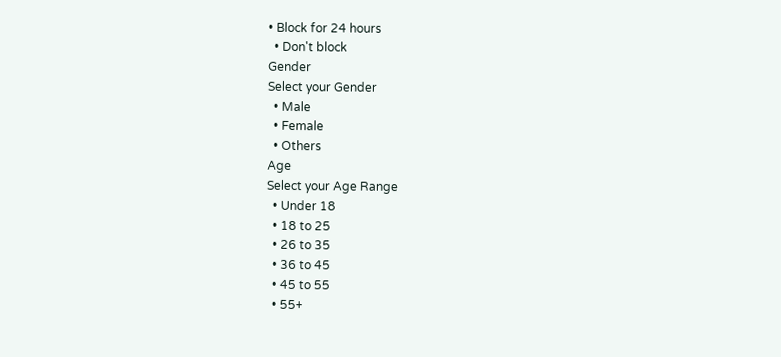• Block for 24 hours
  • Don't block
Gender
Select your Gender
  • Male
  • Female
  • Others
Age
Select your Age Range
  • Under 18
  • 18 to 25
  • 26 to 35
  • 36 to 45
  • 45 to 55
  • 55+